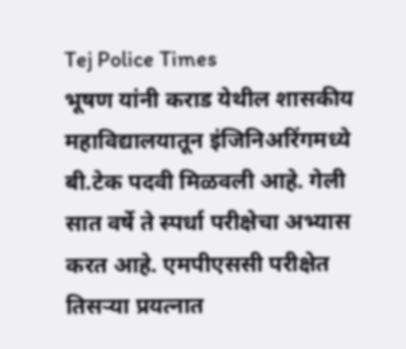Tej Police Times
भूषण यांनी कराड येथील शासकीय महाविद्यालयातून इंजिनिअरिंगमध्ये बी.टेक पदवी मिळवली आहे. गेली सात वर्षे ते स्पर्धा परीक्षेचा अभ्यास करत आहे. एमपीएससी परीक्षेत तिसऱ्या प्रयत्नात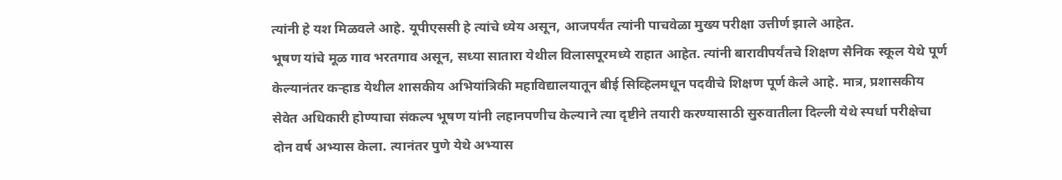त्यांनी हे यश मिळवले आहे. यूपीएससी हे त्यांचे ध्येय असून, आजपर्यंत त्यांनी पाचवेळा मुख्य परीक्षा उत्तीर्ण झाले आहेत.
भूषण यांचे मूळ गाव भरतगाव असून, सध्या सातारा येथील विलासपूरमध्ये राहात आहेत. त्यांनी बारावीपर्यंतचे शिक्षण सैनिक स्कूल येथे पूर्ण केल्यानंतर कऱ्हाड येथील शासकीय अभियांत्रिकी महाविद्यालयातून बीई सिव्हिलमधून पदवीचे शिक्षण पूर्ण केले आहे. मात्र, प्रशासकीय सेवेत अधिकारी होण्याचा संकल्प भूषण यांनी लहानपणीच केल्याने त्या दृष्टीने तयारी करण्यासाठी सुरुवातीला दिल्ली येथे स्पर्धा परीक्षेचा दोन वर्ष अभ्यास केला. त्यानंतर पुणे येथे अभ्यास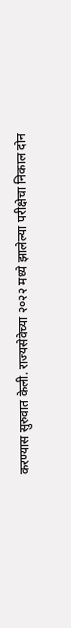करण्यास सुरुवात केली. राज्यसेवेच्या २०२२ मध्ये झालेल्या परीक्षेचा निकाल दोन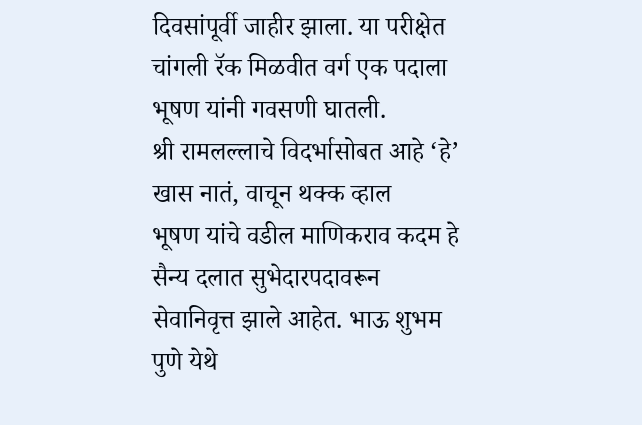दिवसांपूर्वी जाहीर झाला. या परीक्षेत चांगली रॅक मिळवीत वर्ग एक पदाला भूषण यांनी गवसणी घातली.
श्री रामलल्लाचे विदर्भासोबत आहे ‘हे’ खास नातं, वाचून थक्क व्हाल
भूषण यांचे वडील माणिकराव कदम हे सैन्य दलात सुभेदारपदावरून सेवानिवृत्त झाले आहेत. भाऊ शुभम पुणे येथे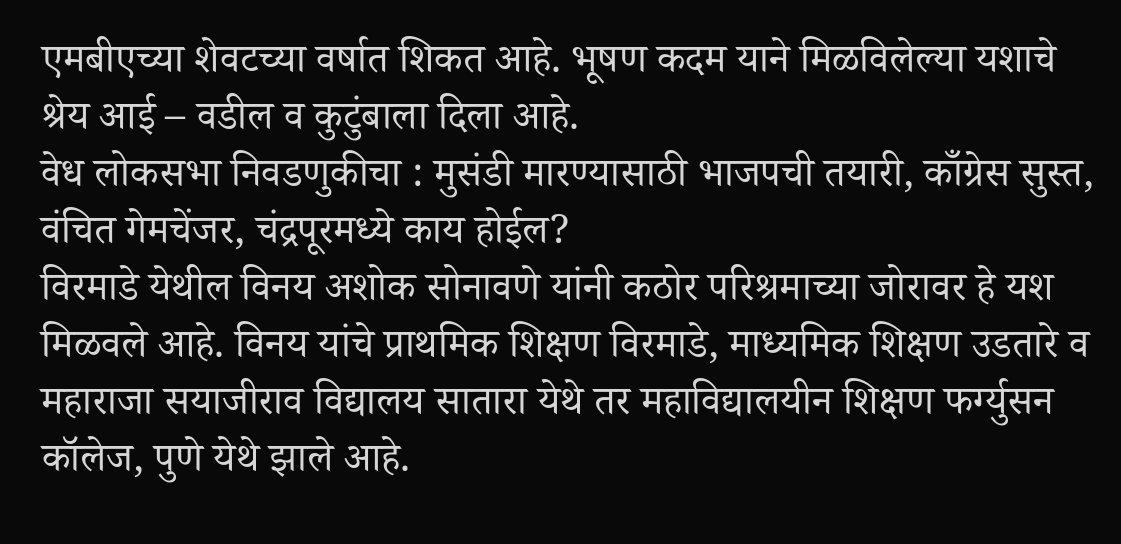एमबीएच्या शेवटच्या वर्षात शिकत आहे. भूषण कदम याने मिळविलेल्या यशाचे श्रेय आई – वडील व कुटुंबाला दिला आहे.
वेध लोकसभा निवडणुकीचा : मुसंडी मारण्यासाठी भाजपची तयारी, काँग्रेस सुस्त, वंचित गेमचेंजर, चंद्रपूरमध्ये काय होईल?
विरमाडे येथील विनय अशोक सोनावणे यांनी कठोर परिश्रमाच्या जोरावर हे यश मिळवले आहे. विनय यांचे प्राथमिक शिक्षण विरमाडे, माध्यमिक शिक्षण उडतारे व महाराजा सयाजीराव विद्यालय सातारा येथे तर महाविद्यालयीन शिक्षण फर्ग्युसन कॉलेज, पुणे येथे झाले आहे.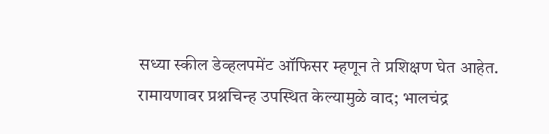सध्या स्कील डेव्हलपमेंट ऑफिसर म्हणून ते प्रशिक्षण घेत आहेत.
रामायणावर प्रश्नचिन्ह उपस्थित केल्यामुळे वाद; भालचंद्र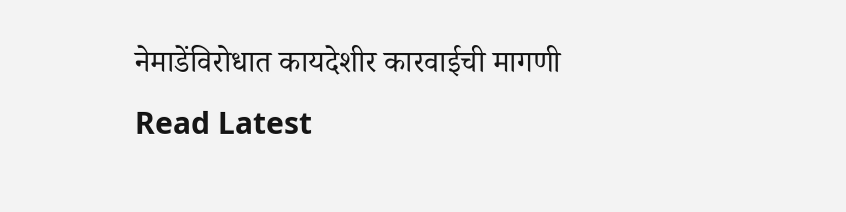नेमाडेंविरोधात कायदेशीर कारवाईची मागणी
Read Latest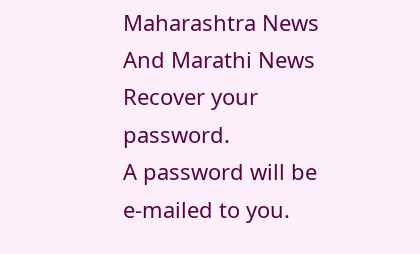Maharashtra News And Marathi News
Recover your password.
A password will be e-mailed to you.